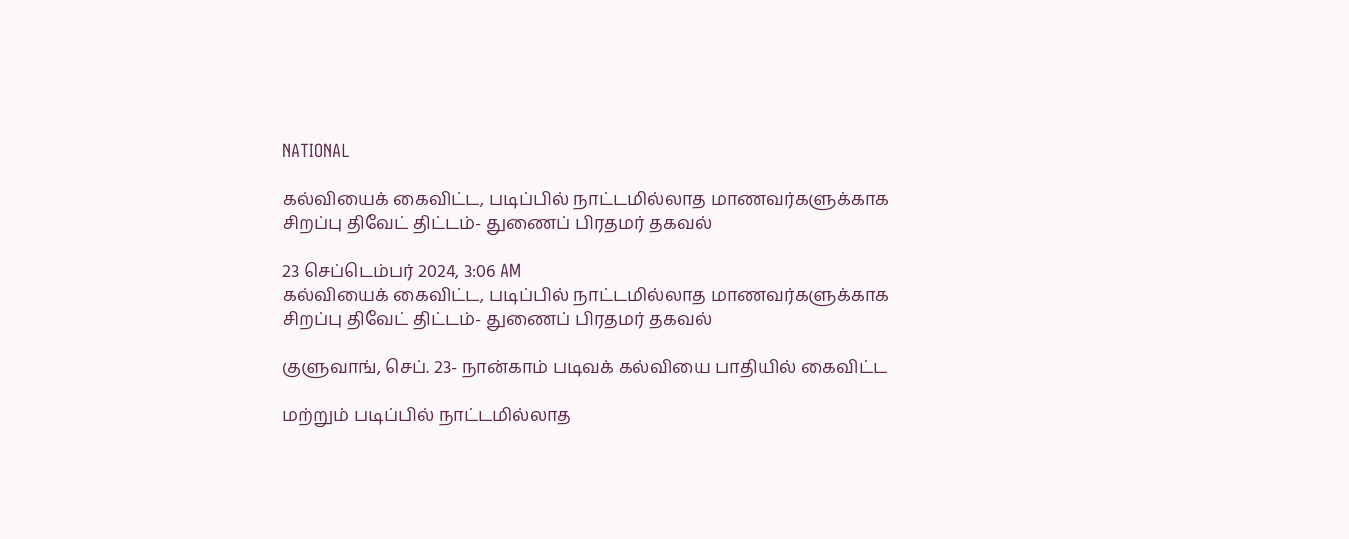NATIONAL

கல்வியைக் கைவிட்ட, படிப்பில் நாட்டமில்லாத மாணவர்களுக்காக சிறப்பு திவேட் திட்டம்- துணைப் பிரதமர் தகவல்

23 செப்டெம்பர் 2024, 3:06 AM
கல்வியைக் கைவிட்ட, படிப்பில் நாட்டமில்லாத மாணவர்களுக்காக சிறப்பு திவேட் திட்டம்- துணைப் பிரதமர் தகவல்

குளுவாங், செப். 23- நான்காம் படிவக் கல்வியை பாதியில் கைவிட்ட

மற்றும் படிப்பில் நாட்டமில்லாத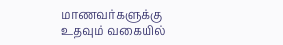மாணவர்களுக்கு உதவும் வகையில்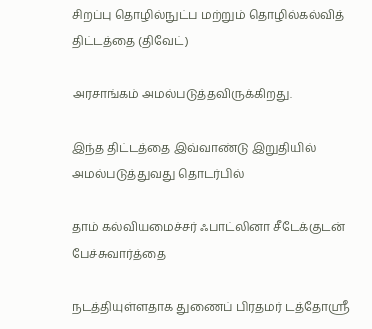சிறப்பு தொழில்நுட்ப மற்றும் தொழில்கல்வித் திட்டத்தை (திவேட்)

அரசாங்கம் அமல்படுத்தவிருக்கிறது.

இந்த திட்டத்தை இவ்வாண்டு இறுதியில் அமல்படுத்துவது தொடர்பில்

தாம் கல்வியமைச்சர் ஃபாட்லினா சீடேக்குடன் பேச்சுவார்த்தை

நடத்தியுள்ளதாக துணைப் பிரதமர் டத்தோஸ்ரீ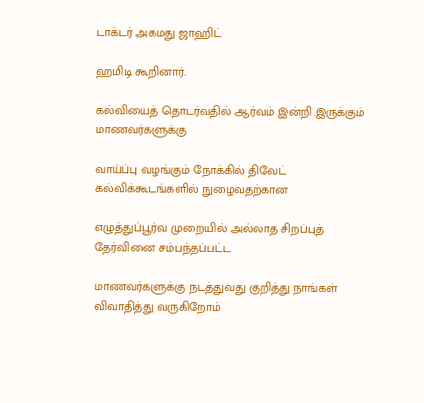டாக்டர் அகமது ஜாஹிட்

ஹமிடி கூறினார்.

கல்வியைத் தொடர்வதில் ஆர்வம் இன்றி இருக்கும் மாணவர்களுக்கு

வாய்ப்பு வழங்கும் நோக்கில் திவேட் கல்விக்கூடங்களில் நுழைவதற்கான

எழுத்துப்பூர்வ முறையில் அல்லாத சிறப்புத் தேர்வினை சம்பந்தப்பட்ட

மாணவர்களுக்கு நடத்துவது குறித்து நாங்கள் விவாதித்து வருகிறோம்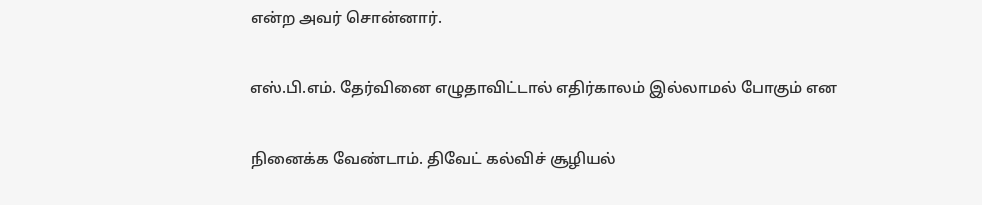என்ற அவர் சொன்னார்.

எஸ்.பி.எம். தேர்வினை எழுதாவிட்டால் எதிர்காலம் இல்லாமல் போகும் என

நினைக்க வேண்டாம். திவேட் கல்விச் சூழியல்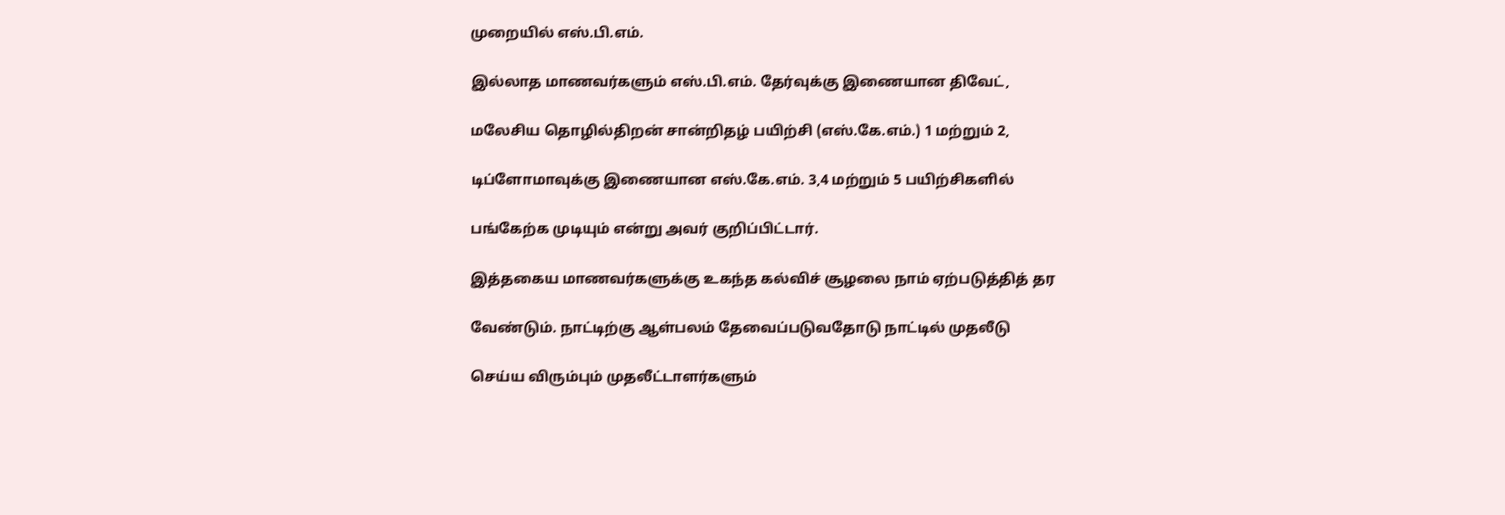முறையில் எஸ்.பி.எம்.

இல்லாத மாணவர்களும் எஸ்.பி.எம். தேர்வுக்கு இணையான திவேட்,

மலேசிய தொழில்திறன் சான்றிதழ் பயிற்சி (எஸ்.கே.எம்.) 1 மற்றும் 2,

டிப்ளோமாவுக்கு இணையான எஸ்.கே.எம். 3,4 மற்றும் 5 பயிற்சிகளில்

பங்கேற்க முடியும் என்று அவர் குறிப்பிட்டார்.

இத்தகைய மாணவர்களுக்கு உகந்த கல்விச் சூழலை நாம் ஏற்படுத்தித் தர

வேண்டும். நாட்டிற்கு ஆள்பலம் தேவைப்படுவதோடு நாட்டில் முதலீடு

செய்ய விரும்பும் முதலீட்டாளர்களும்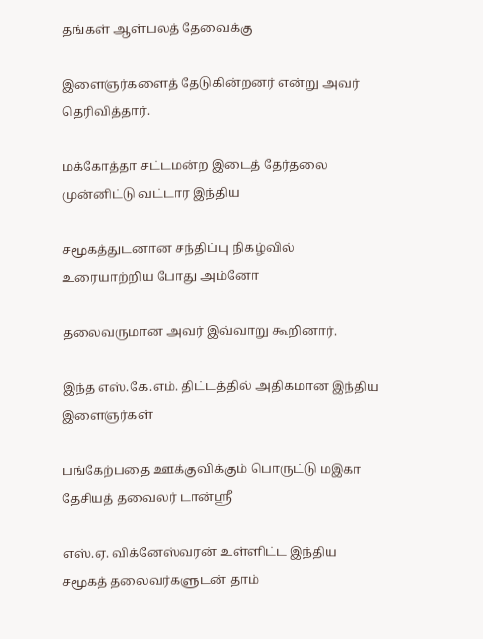தங்கள் ஆள்பலத் தேவைக்கு

இளைஞர்களைத் தேடுகின்றனர் என்று அவர் தெரிவித்தார்.

மக்கோத்தா சட்டமன்ற இடைத் தேர்தலை முன்னிட்டு வட்டார இந்திய

சமூகத்துடனான சந்திப்பு நிகழ்வில் உரையாற்றிய போது அம்னோ

தலைவருமான அவர் இவ்வாறு கூறினார்.

இந்த எஸ்.கே.எம். திட்டத்தில் அதிகமான இந்திய இளைஞர்கள்

பங்கேற்பதை ஊக்குவிக்கும் பொருட்டு மஇகா தேசியத் தவைலர் டான்ஸ்ரீ

எஸ்.ஏ. விக்னேஸ்வரன் உள்ளிட்ட இந்திய சமூகத் தலைவர்களுடன் தாம்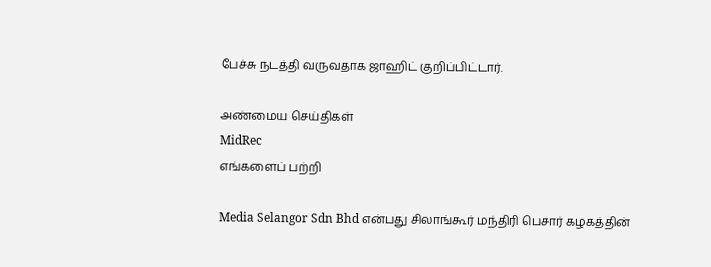பேச்சு நடத்தி வருவதாக ஜாஹிட் குறிப்பிட்டார்.

அண்மைய செய்திகள்
MidRec
எங்களைப் பற்றி

Media Selangor Sdn Bhd என்பது சிலாங்கூர் மந்திரி பெசார் கழகத்தின்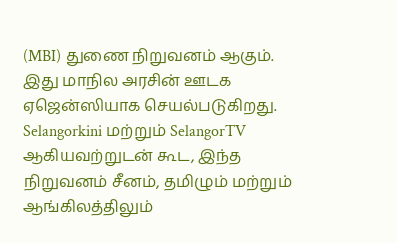(MBI) துணை நிறுவனம் ஆகும். இது மாநில அரசின் ஊடக ஏஜென்ஸியாக செயல்படுகிறது. Selangorkini மற்றும் SelangorTV ஆகியவற்றுடன் கூட, இந்த நிறுவனம் சீனம், தமிழும் மற்றும் ஆங்கிலத்திலும்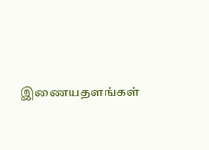இணையதளங்கள்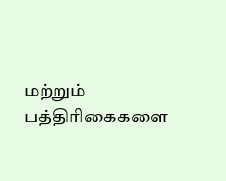மற்றும் பத்திரிகைகளை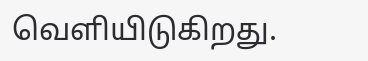வெளியிடுகிறது.